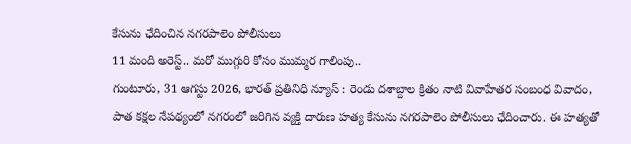కేసును ఛేదించిన నగరపాలెం పోలీసులు
11 మంది అరెస్ట్.. మరో ముగ్గురి కోసం ముమ్మర గాలింపు..
గుంటూరు, 31 ఆగస్టు 2026, భారత్ ప్రతినిధి న్యూస్ : రెండు దశాబ్దాల క్రితం నాటి వివాహేతర సంబంధ వివాదం, పాత కక్షల నేపథ్యంలో నగరంలో జరిగిన వ్యక్తి దారుణ హత్య కేసును నగరపాలెం పోలీసులు ఛేదించారు. ఈ హత్యతో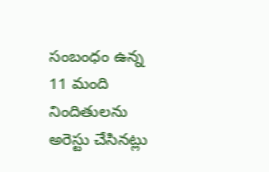సంబంధం ఉన్న 11 మంది నిందితులను అరెస్టు చేసినట్లు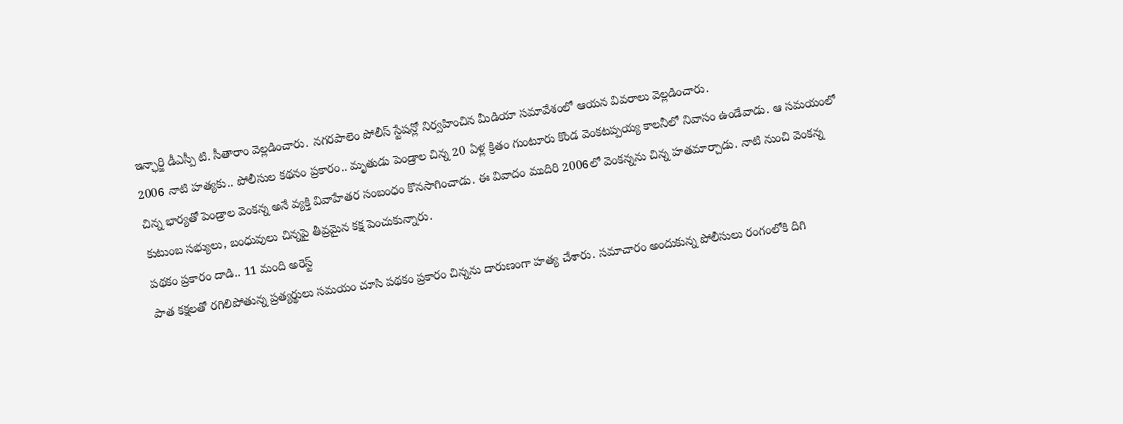ఇన్ఛార్జి డీఎస్పీ టి. సీతారాం వెల్లడించారు. నగరపాలెం పోలీస్ స్టేషన్లో నిర్వహించిన మీడియా సమావేశంలో ఆయన వివరాలు వెల్లడించారు.
2006 నాటి హత్యకు.. పోలీసుల కథనం ప్రకారం.. మృతుడు పెండ్రాల చిన్న 20 ఏళ్ల క్రితం గుంటూరు కొండ వెంకటప్పయ్య కాలనీలో నివాసం ఉండేవాడు. ఆ సమయంలో చిన్న భార్యతో పెండ్రాల వెంకన్న అనే వ్యక్తి వివాహేతర సంబంధం కొనసాగించాడు. ఈ వివాదం ముదిరి 2006లో వెంకన్నను చిన్న హతమార్చాడు. నాటి నుంచి వెంకన్న కుటుంబ సభ్యులు, బంధువులు చిన్నపై తీవ్రమైన కక్ష పెంచుకున్నారు.
పథకం ప్రకారం దాడి.. 11 మంది అరెస్ట్
పాత కక్షలతో రగిలిపోతున్న ప్రత్యర్థులు సమయం చూసి పథకం ప్రకారం చిన్నను దారుణంగా హత్య చేశారు. సమాచారం అందుకున్న పోలీసులు రంగంలోకి దిగి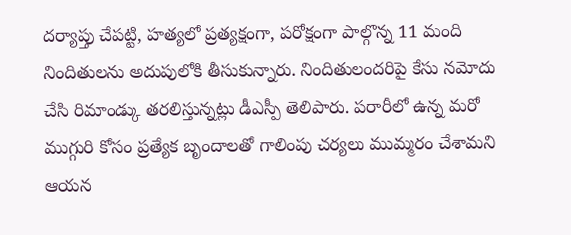దర్యాప్తు చేపట్టి, హత్యలో ప్రత్యక్షంగా, పరోక్షంగా పాల్గొన్న 11 మంది నిందితులను అదుపులోకి తీసుకున్నారు. నిందితులందరిపై కేసు నమోదు చేసి రిమాండ్కు తరలిస్తున్నట్లు డీఎస్పీ తెలిపారు. పరారీలో ఉన్న మరో ముగ్గురి కోసం ప్రత్యేక బృందాలతో గాలింపు చర్యలు ముమ్మరం చేశామని ఆయన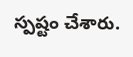స్పష్టం చేశారు.